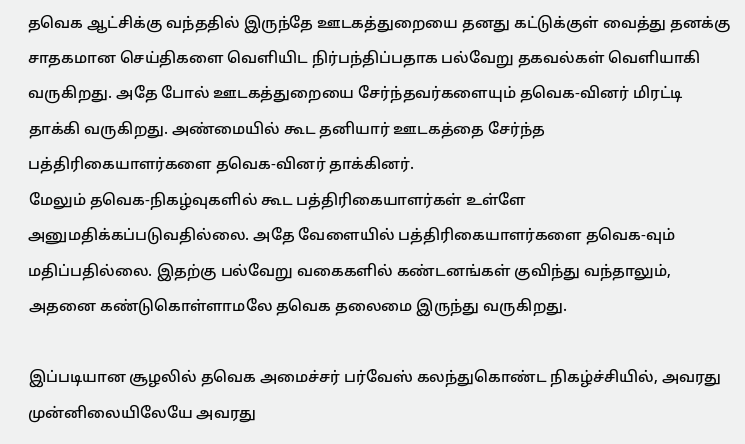தவெக ஆட்சிக்கு வந்ததில் இருந்தே ஊடகத்துறையை தனது கட்டுக்குள் வைத்து தனக்கு சாதகமான செய்திகளை வெளியிட நிர்பந்திப்பதாக பல்வேறு தகவல்கள் வெளியாகி வருகிறது. அதே போல் ஊடகத்துறையை சேர்ந்தவர்களையும் தவெக-வினர் மிரட்டி தாக்கி வருகிறது. அண்மையில் கூட தனியார் ஊடகத்தை சேர்ந்த பத்திரிகையாளர்களை தவெக-வினர் தாக்கினர்.
மேலும் தவெக-நிகழ்வுகளில் கூட பத்திரிகையாளர்கள் உள்ளே அனுமதிக்கப்படுவதில்லை. அதே வேளையில் பத்திரிகையாளர்களை தவெக-வும் மதிப்பதில்லை. இதற்கு பல்வேறு வகைகளில் கண்டனங்கள் குவிந்து வந்தாலும், அதனை கண்டுகொள்ளாமலே தவெக தலைமை இருந்து வருகிறது.

இப்படியான சூழலில் தவெக அமைச்சர் பர்வேஸ் கலந்துகொண்ட நிகழ்ச்சியில், அவரது முன்னிலையிலேயே அவரது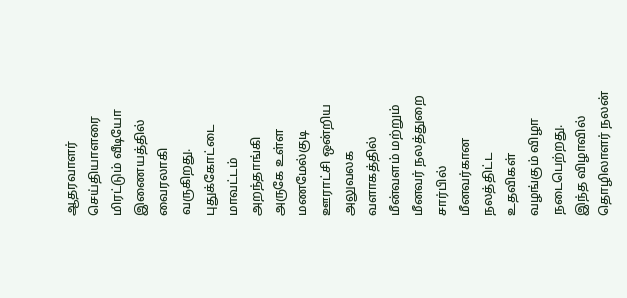ஆதரவாளர் செய்தியாளரை மிரட்டும் வீடியோ இணையத்தில் வைரலாகி வருகிறது.
புதுக்கோட்டை மாவட்டம் அறந்தாங்கி அருகே உள்ள மணமேல்குடி ஊராட்சி ஒன்றிய அலுவலக வளாகத்தில் மீன்வளம் மற்றும் மீனவர் நலத்துறை சார்பில் மீனவர்கான நலத்திட்ட உதவிகள் வழங்கும் விழா நடைபெற்றது. இந்த விழாவில் தொழிலாளர் நலன்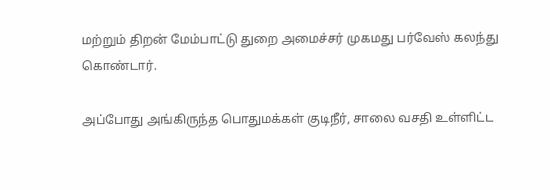மற்றும் திறன் மேம்பாட்டு துறை அமைச்சர் முகமது பர்வேஸ் கலந்து கொண்டார்.

அப்போது அங்கிருந்த பொதுமக்கள் குடிநீர், சாலை வசதி உள்ளிட்ட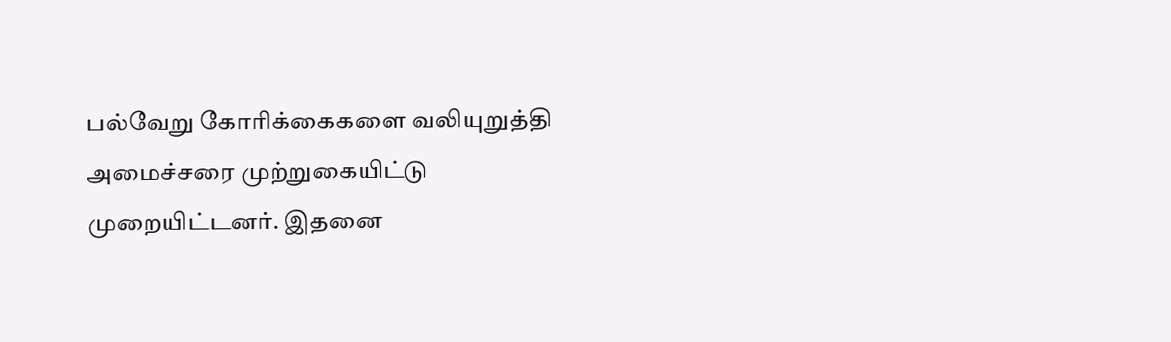பல்வேறு கோரிக்கைகளை வலியுறுத்தி அமைச்சரை முற்றுகையிட்டு முறையிட்டனர். இதனை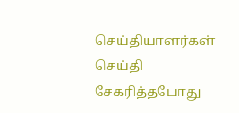செய்தியாளர்கள் செய்தி சேகரித்தபோது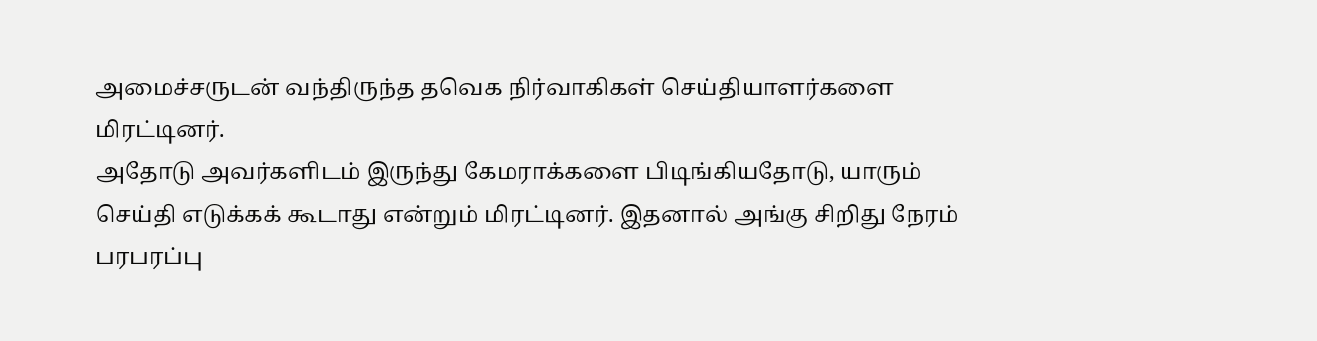அமைச்சருடன் வந்திருந்த தவெக நிர்வாகிகள் செய்தியாளர்களை மிரட்டினர்.
அதோடு அவர்களிடம் இருந்து கேமராக்களை பிடிங்கியதோடு, யாரும் செய்தி எடுக்கக் கூடாது என்றும் மிரட்டினர். இதனால் அங்கு சிறிது நேரம் பரபரப்பு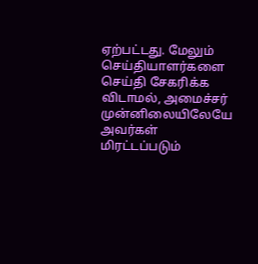ஏற்பட்டது. மேலும் செய்தியாளர்களை செய்தி சேகரிக்க விடாமல், அமைச்சர் முன்னிலையிலேயே அவர்கள் மிரட்டப்படும்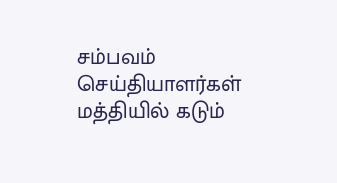சம்பவம் செய்தியாளர்கள் மத்தியில் கடும்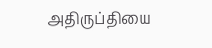அதிருப்தியை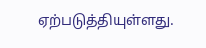ஏற்படுத்தியுள்ளது.